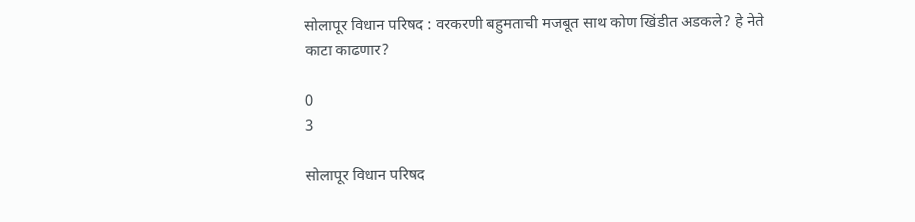सोलापूर विधान परिषद : वरकरणी बहुमताची मजबूत साथ कोण खिंडीत अडकले? हे नेते काटा काढणार?

0
3

सोलापूर विधान परिषद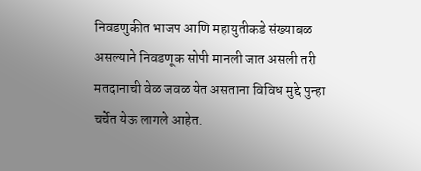निवडणुकीत भाजप आणि महायुतीकडे संख्याबळ असल्याने निवडणूक सोपी मानली जात असली तरी मतदानाची वेळ जवळ येत असताना विविध मुद्दे पुन्हा चर्चेत येऊ लागले आहेत.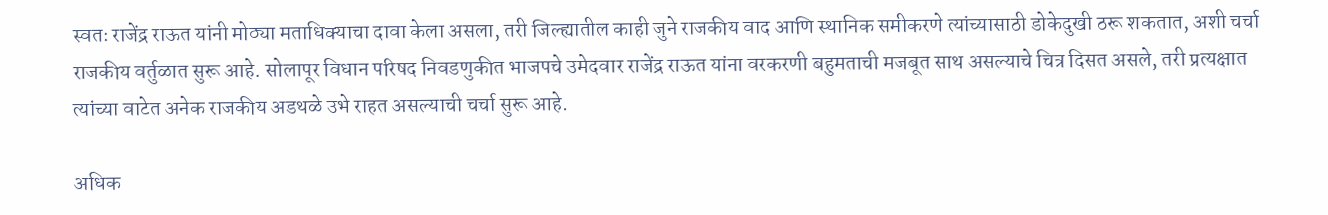स्वतः राजेंद्र राऊत यांनी मोठ्या मताधिक्याचा दावा केला असला, तरी जिल्ह्यातील काही जुने राजकीय वाद आणि स्थानिक समीकरणे त्यांच्यासाठी डोकेदुखी ठरू शकतात, अशी चर्चा राजकीय वर्तुळात सुरू आहे. सोलापूर विधान परिषद निवडणुकीत भाजपचे उमेदवार राजेंद्र राऊत यांना वरकरणी बहुमताची मजबूत साथ असल्याचे चित्र दिसत असले, तरी प्रत्यक्षात त्यांच्या वाटेत अनेक राजकीय अडथळे उभे राहत असल्याची चर्चा सुरू आहे.

अधिक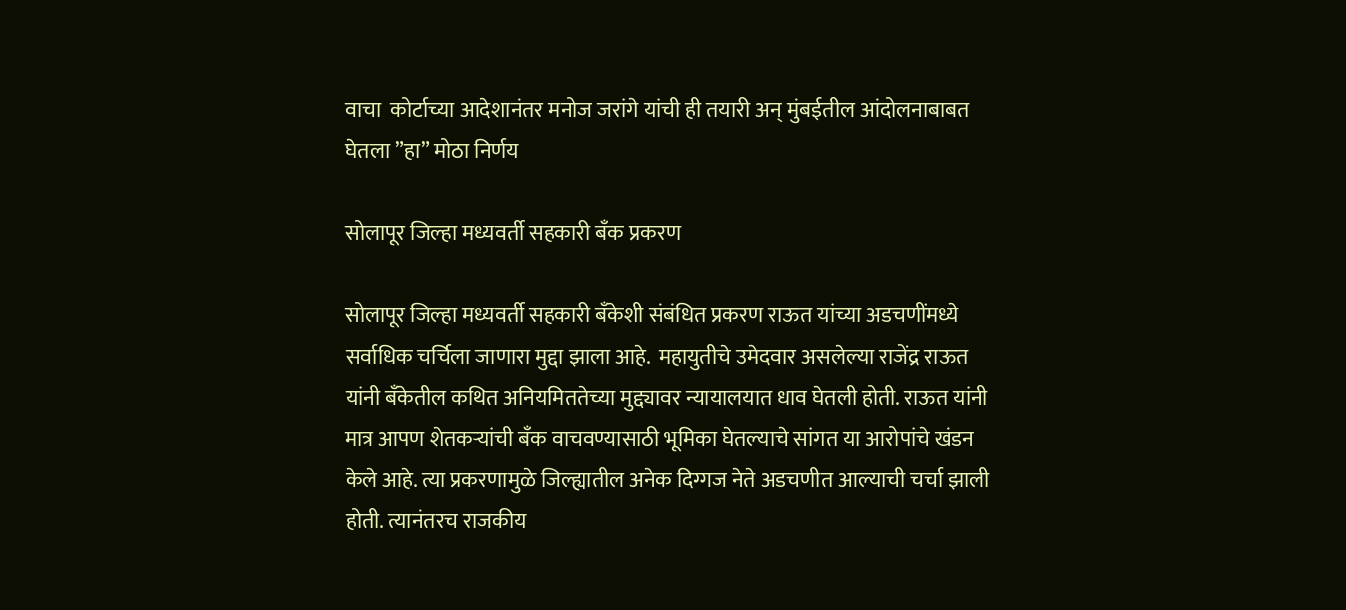वाचा  कोर्टाच्या आदेशानंतर मनोज जरांगे यांची ही तयारी अन् मुंबईतील आंदोलनाबाबत घेतला ”हा” मोठा निर्णय

सोलापूर जिल्हा मध्यवर्ती सहकारी बँक प्रकरण

सोलापूर जिल्हा मध्यवर्ती सहकारी बँकेशी संबंधित प्रकरण राऊत यांच्या अडचणींमध्ये सर्वाधिक चर्चिला जाणारा मुद्दा झाला आहे.  महायुतीचे उमेदवार असलेल्या राजेंद्र राऊत यांनी बँकेतील कथित अनियमिततेच्या मुद्द्यावर न्यायालयात धाव घेतली होती. राऊत यांनी मात्र आपण शेतकऱ्यांची बँक वाचवण्यासाठी भूमिका घेतल्याचे सांगत या आरोपांचे खंडन केले आहे. त्या प्रकरणामुळे जिल्ह्यातील अनेक दिग्गज नेते अडचणीत आल्याची चर्चा झाली होती. त्यानंतरच राजकीय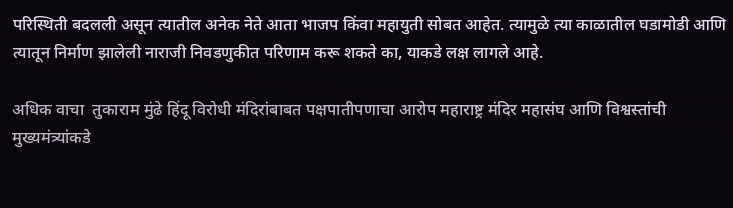परिस्थिती बदलली असून त्यातील अनेक नेते आता भाजप किंवा महायुती सोबत आहेत. त्यामुळे त्या काळातील घडामोडी आणि त्यातून निर्माण झालेली नाराजी निवडणुकीत परिणाम करू शकते का, याकडे लक्ष लागले आहे.

अधिक वाचा  तुकाराम मुंढे हिंदू विरोधी मंदिरांबाबत पक्षपातीपणाचा आरोप महाराष्ट्र मंदिर महासंघ आणि विश्वस्तांची मुख्यमंत्र्यांकडे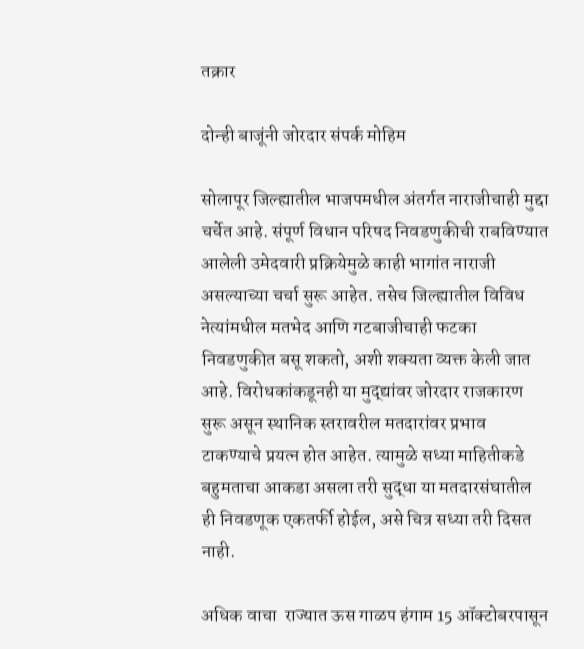तक्रार

दोन्ही बाजूंनी जोरदार संपर्क मोहिम

सोलापूर जिल्ह्यातील भाजपमधील अंतर्गत नाराजीचाही मुद्दा चर्चेत आहे. संपूर्ण विधान परिषद निवडणुकीची राबविण्यात आलेली उमेदवारी प्रक्रियेमुळे काही भागांत नाराजी असल्याच्या चर्चा सुरू आहेत. तसेच जिल्ह्यातील विविध नेत्यांमधील मतभेद आणि गटबाजीचाही फटका निवडणुकीत बसू शकतो, अशी शक्यता व्यक्त केली जात आहे. विरोधकांकडूनही या मुद्द्यांवर जोरदार राजकारण सुरू असून स्थानिक स्तरावरील मतदारांवर प्रभाव टाकण्याचे प्रयत्न होत आहेत. त्यामुळे सध्या माहितीकडे बहुमताचा आकडा असला तरी सुद्धा या मतदारसंघातील ही निवडणूक एकतर्फी होईल, असे चित्र सध्या तरी दिसत नाही.

अधिक वाचा  राज्यात ऊस गाळप हंगाम 15 ऑक्टोबरपासून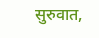सुरुवात,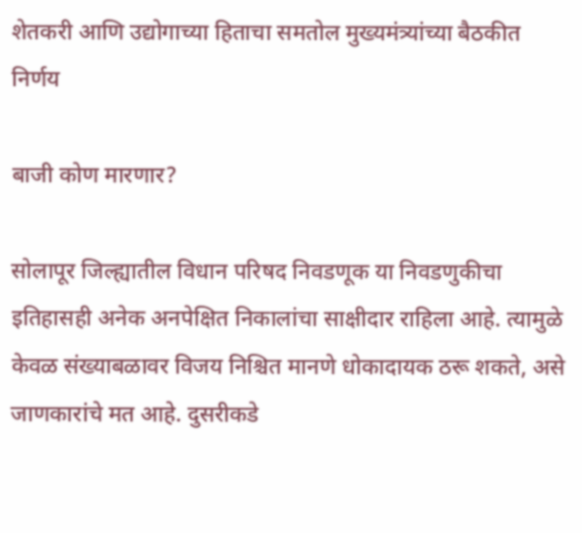शेतकरी आणि उद्योगाच्या हिताचा समतोल मुख्यमंत्र्यांच्या बैठकीत निर्णय

बाजी कोण मारणार?

सोलापूर जिल्ह्यातील विधान परिषद निवडणूक या निवडणुकीचा इतिहासही अनेक अनपेक्षित निकालांचा साक्षीदार राहिला आहे. त्यामुळे केवळ संख्याबळावर विजय निश्चित मानणे धोकादायक ठरू शकते, असे जाणकारांचे मत आहे. दुसरीकडे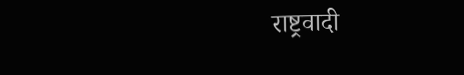राष्ट्रवादी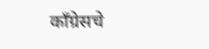काँग्रेसचे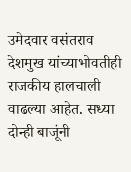उमेदवार वसंतराव देशमुख यांच्याभोवतीही राजकीय हालचाली वाढल्या आहेत. सध्या दोन्ही बाजूंनी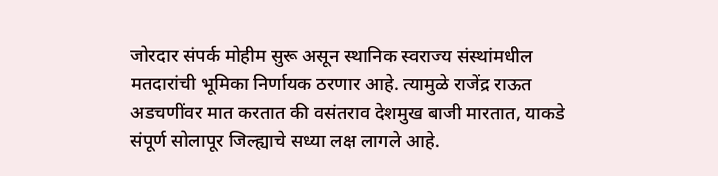जोरदार संपर्क मोहीम सुरू असून स्थानिक स्वराज्य संस्थांमधील मतदारांची भूमिका निर्णायक ठरणार आहे. त्यामुळे राजेंद्र राऊत अडचणींवर मात करतात की वसंतराव देशमुख बाजी मारतात, याकडे संपूर्ण सोलापूर जिल्ह्याचे सध्या लक्ष लागले आहे.